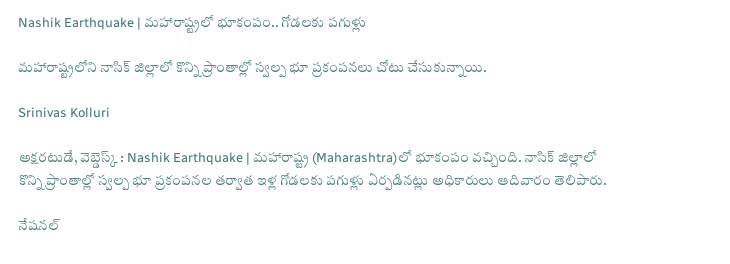Nashik Earthquake | మహారాష్ట్రలో భూకంపం.. గోడలకు పగుళ్లు

మహారాష్ట్రలోని నాసిక్ జిల్లాలో కొన్ని ప్రాంతాల్లో స్వల్ప భూ ప్రకంపనలు చోటు చేసుకున్నాయి.

Srinivas Kolluri

అక్షరటుడే, వెబ్డెస్క్ : Nashik Earthquake | మహారాష్ట్ర (Maharashtra)లో భూకంపం వచ్చింది. నాసిక్ జిల్లాలో కొన్ని ప్రాంతాల్లో స్వల్ప భూ ప్రకంపనల తర్వాత ఇళ్ల గోడలకు పగుళ్లు ఏర్పడినట్లు అధికారులు ఆదివారం తెలిపారు.

నేషనల్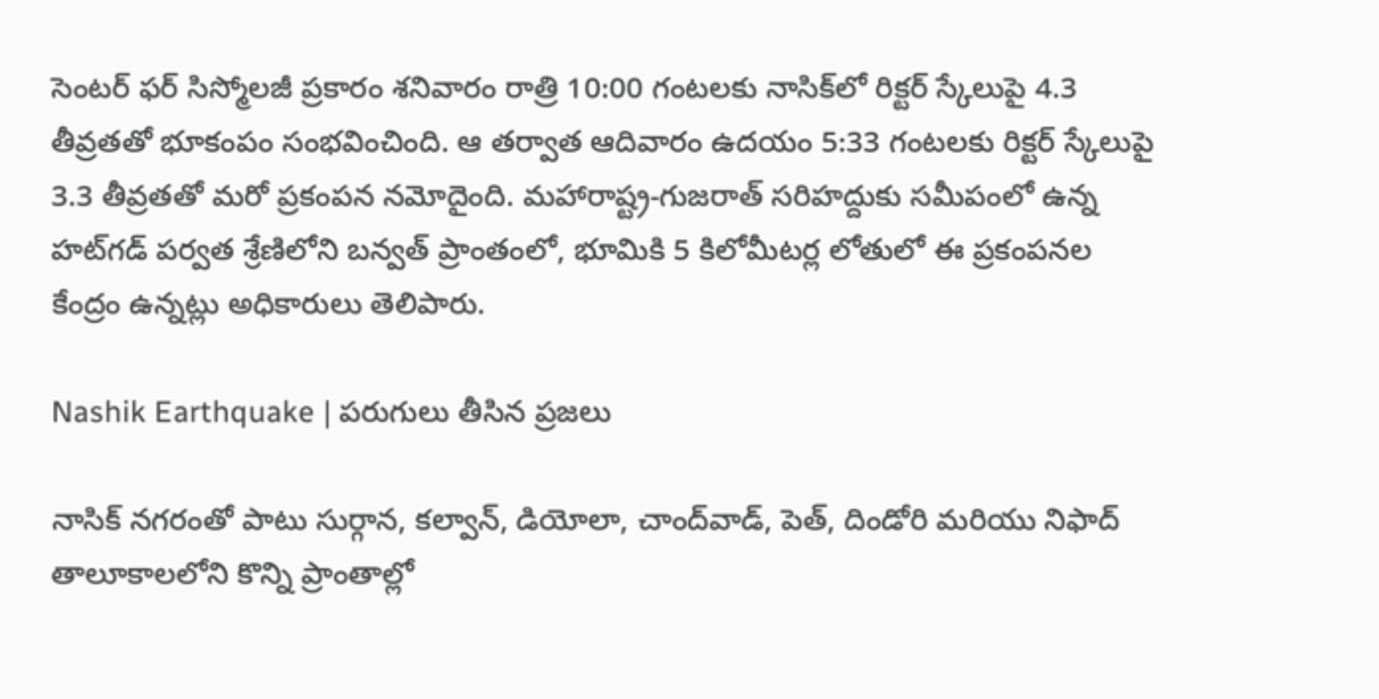సెంటర్ ఫర్ సిస్మోలజీ ప్రకారం శనివారం రాత్రి 10:00 గంటలకు నాసిక్‌లో రిక్టర్ స్కేలుపై 4.3 తీవ్రతతో భూకంపం సంభవించింది. ఆ తర్వాత ఆదివారం ఉదయం 5:33 గంటలకు రిక్టర్ స్కేలుపై 3.3 తీవ్రతతో మరో ప్రకంపన నమోదైంది. మహారాష్ట్ర-గుజరాత్ సరిహద్దుకు సమీపంలో ఉన్న హట్‌గడ్ పర్వత శ్రేణిలోని బన్వత్ ప్రాంతంలో, భూమికి 5 కిలోమీటర్ల లోతులో ఈ ప్రకంపనల కేంద్రం ఉన్నట్లు అధికారులు తెలిపారు.

Nashik Earthquake | పరుగులు తీసిన ప్రజలు

నాసిక్ నగరంతో పాటు సుర్గాన, కల్వాన్, డియోలా, చాంద్‌వాడ్, పెత్, దిండోరి మరియు నిఫాద్ తాలూకాలలోని కొన్ని ప్రాంతాల్లో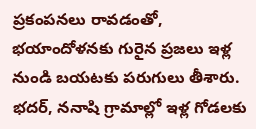ప్రకంపనలు రావడంతో, భయాందోళనకు గురైన ప్రజలు ఇళ్ల నుండి బయటకు పరుగులు తీశారు. భదర్, ననాషి గ్రామాల్లో ఇళ్ల గోడలకు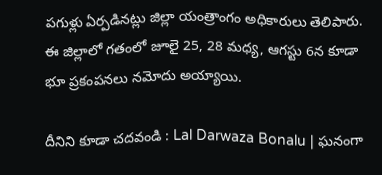పగుళ్లు ఏర్పడినట్లు జిల్లా యంత్రాంగం అధికారులు తెలిపారు. ఈ జిల్లాలో గతంలో జూలై 25, 28 మధ్య, ఆగస్టు 6న కూడా భూ ప్రకంపనలు నమోదు అయ్యాయి.

దీనిని కూడా చదవండి : Lal Darwaza Bonalu | ఘనంగా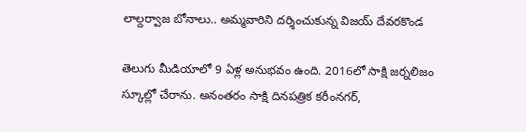లాల్దర్వాజ బోనాలు.. అమ్మవారిని దర్శించుకున్న విజయ్ దేవరకొండ

తెలుగు మీడియాలో 9 ఏళ్ల అనుభవం ఉంది. 2016లో సాక్షి జర్నలిజం స్కూల్లో చేరాను. అనంతరం సాక్షి దినపత్రిక కరీంనగర్,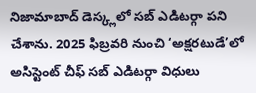నిజామాబాద్ డెస్క్లలో సబ్ ఎడిటర్గా పని చేశాను. 2025 ఫిబ్రవరి నుంచి ‘అక్షరటుడే’లో అసిస్టెంట్ చీఫ్ సబ్ ఎడిటర్గా విధులు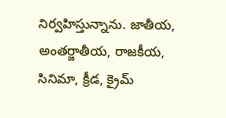నిర్వహిస్తున్నాను. జాతీయ, అంతర్జాతీయ, రాజకీయ, సినిమా, క్రీడ, క్రైమ్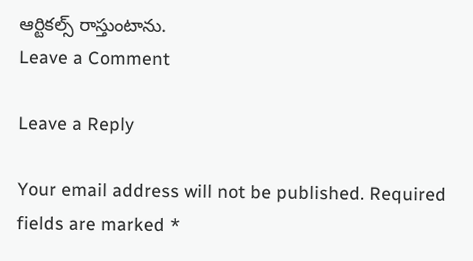ఆర్టికల్స్ రాస్తుంటాను.
Leave a Comment

Leave a Reply

Your email address will not be published. Required fields are marked *